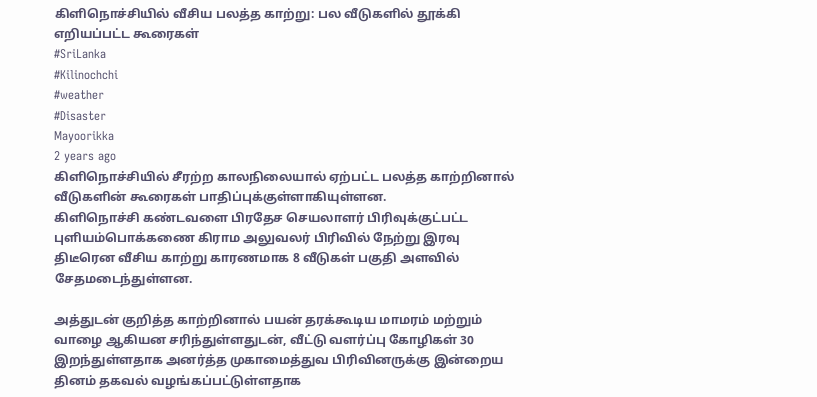கிளிநொச்சியில் வீசிய பலத்த காற்று: பல வீடுகளில் தூக்கி எறியப்பட்ட கூரைகள்
#SriLanka
#Kilinochchi
#weather
#Disaster
Mayoorikka
2 years ago
கிளிநொச்சியில் சீரற்ற காலநிலையால் ஏற்பட்ட பலத்த காற்றினால் வீடுகளின் கூரைகள் பாதிப்புக்குள்ளாகியுள்ளன.
கிளிநொச்சி கண்டவளை பிரதேச செயலாளர் பிரிவுக்குட்பட்ட புளியம்பொக்கணை கிராம அலுவலர் பிரிவில் நேற்று இரவு திடீரென வீசிய காற்று காரணமாக 8 வீடுகள் பகுதி அளவில் சேதமடைந்துள்ளன.

அத்துடன் குறித்த காற்றினால் பயன் தரக்கூடிய மாமரம் மற்றும் வாழை ஆகியன சரிந்துள்ளதுடன், வீட்டு வளர்ப்பு கோழிகள் 30 இறந்துள்ளதாக அனர்த்த முகாமைத்துவ பிரிவினருக்கு இன்றைய தினம் தகவல் வழங்கப்பட்டுள்ளதாக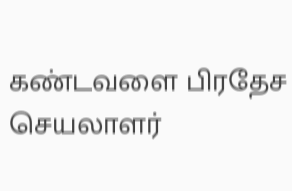கண்டவளை பிரதேச செயலாளர்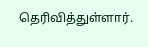தெரிவித்துள்ளார்.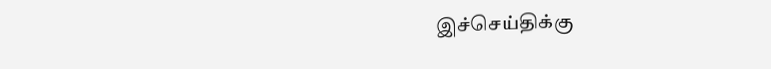இச்செய்திக்கு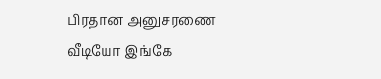பிரதான அனுசரணை
வீடியோ இங்கே